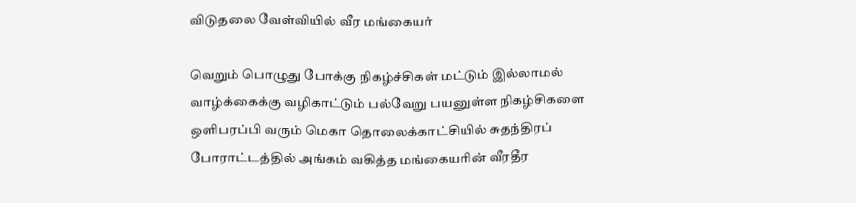விடுதலை வேள்வியில் வீர மங்கையர்

வெறும் பொழுது போக்கு நிகழ்ச்சிகள் மட்டும் இல்லாமல் வாழ்க்கைக்கு வழிகாட்டும் பல்வேறு பயனுள்ள நிகழ்சிகளை ஒளிபரப்பி வரும் மெகா தொலைக்காட்சியில் சுதந்திரப் போராட்டத்தில் அங்கம் வகித்த மங்கையரின் வீரதீர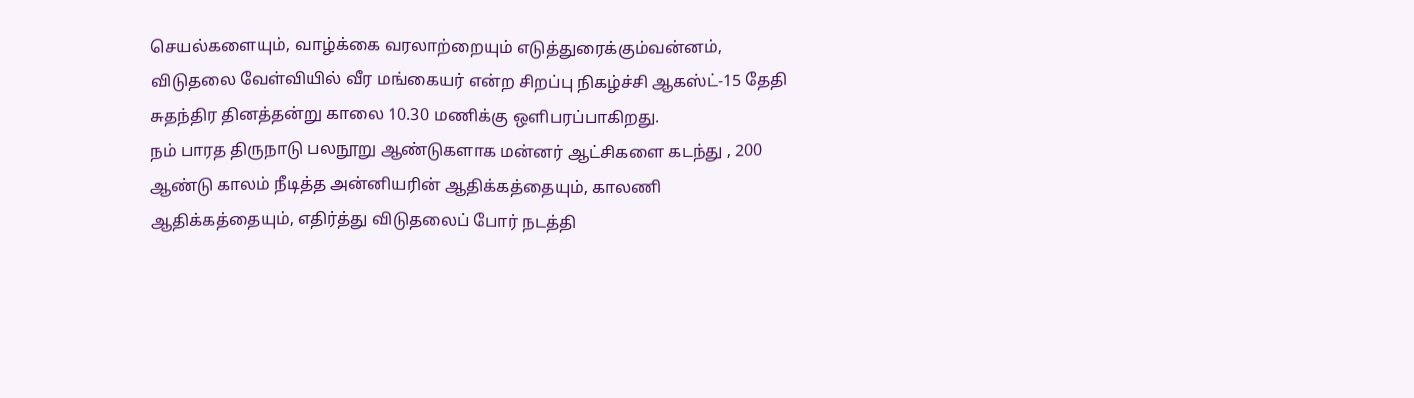செயல்களையும், வாழ்க்கை வரலாற்றையும் எடுத்துரைக்கும்வன்னம், விடுதலை வேள்வியில் வீர மங்கையர் என்ற சிறப்பு நிகழ்ச்சி ஆகஸ்ட்-15 தேதி சுதந்திர தினத்தன்று காலை 10.30 மணிக்கு ஒளிபரப்பாகிறது.
நம் பாரத திருநாடு பலநூறு ஆண்டுகளாக மன்னர் ஆட்சிகளை கடந்து , 200 ஆண்டு காலம் நீடித்த அன்னியரின் ஆதிக்கத்தையும், காலணி ஆதிக்கத்தையும், எதிர்த்து விடுதலைப் போர் நடத்தி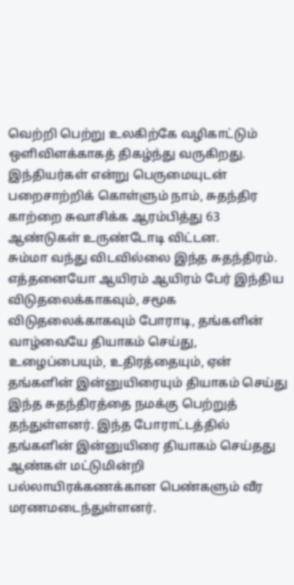வெற்றி பெற்று உலகிற்கே வழிகாட்டும் ஒளிவிளக்காகத் திகழ்ந்து வருகிறது.
இந்தியர்கள் என்று பெருமையுடன் பறைசாற்றிக் கொள்ளும் நாம், சுதந்திர காற்றை சுவாசிக்க ஆரம்பித்து 63 ஆண்டுகள் உருண்டோடி விட்டன.
சும்மா வந்து விடவில்லை இந்த சுதந்திரம். எத்தனையோ ஆயிரம் ஆயிரம் பேர் இந்திய விடுதலைக்காகவும், சமூக விடுதலைக்காகவும் போராடி, தங்களின் வாழ்வையே தியாகம் செய்து, உழைப்பையும், உதிரத்தையும், ஏன் தங்களின் இன்னுயிரையும் தியாகம் செய்து இந்த சுதந்திரத்தை நமக்கு பெற்றுத் தந்துள்ளனர். இந்த போராட்டத்தில் தங்களின் இன்னுயிரை தியாகம் செய்தது ஆண்கள் மட்டுமின்றி பல்லாயிரக்கணக்கான பெண்களும் வீர மரணமடைந்துள்ளனர்.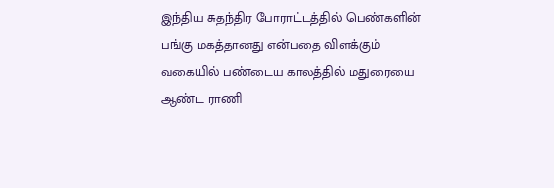இந்திய சுதந்திர போராட்டத்தில் பெண்களின் பங்கு மகத்தானது என்பதை விளக்கும் வகையில் பண்டைய காலத்தில் மதுரையை ஆண்ட ராணி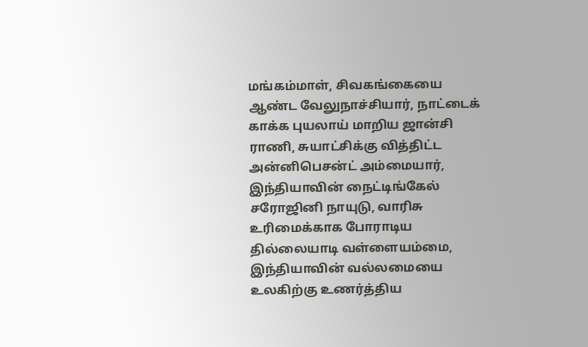மங்கம்மாள், சிவகங்கையை ஆண்ட வேலுநாச்சியார், நாட்டைக் காக்க புயலாய் மாறிய ஜான்சி ராணி, சுயாட்சிக்கு வித்திட்ட அன்னிபெசன்ட் அம்மையார், இந்தியாவின் நைட்டிங்கேல் சரோஜினி நாயுடு, வாரிசு உரிமைக்காக போராடிய தில்லையாடி வள்ளையம்மை, இந்தியாவின் வல்லமையை உலகிற்கு உணர்த்திய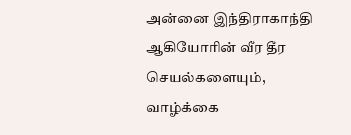அன்னை இந்திராகாந்தி ஆகியோரின் வீர தீர செயல்களையும், வாழ்க்கை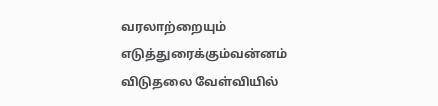வரலாற்றையும் எடுத்துரைக்கும்வன்னம் விடுதலை வேள்வியில்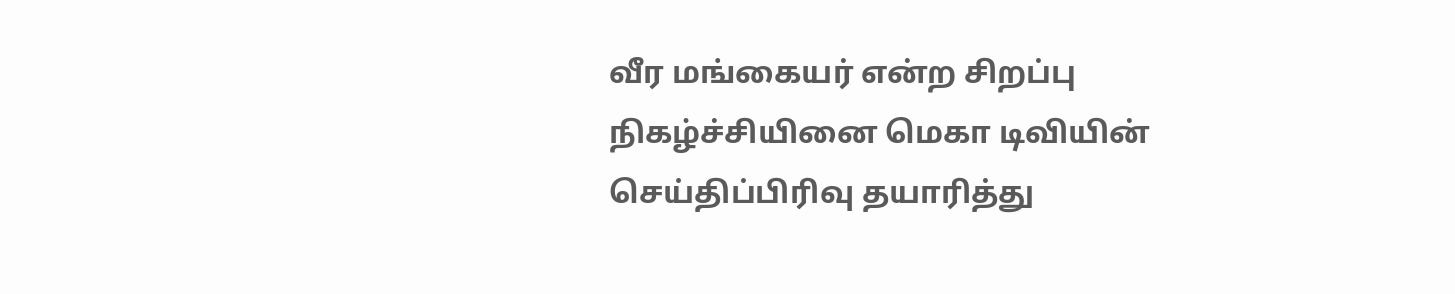வீர மங்கையர் என்ற சிறப்பு நிகழ்ச்சியினை மெகா டிவியின் செய்திப்பிரிவு தயாரித்து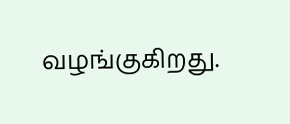வழங்குகிறது.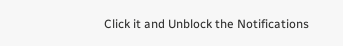Click it and Unblock the Notifications